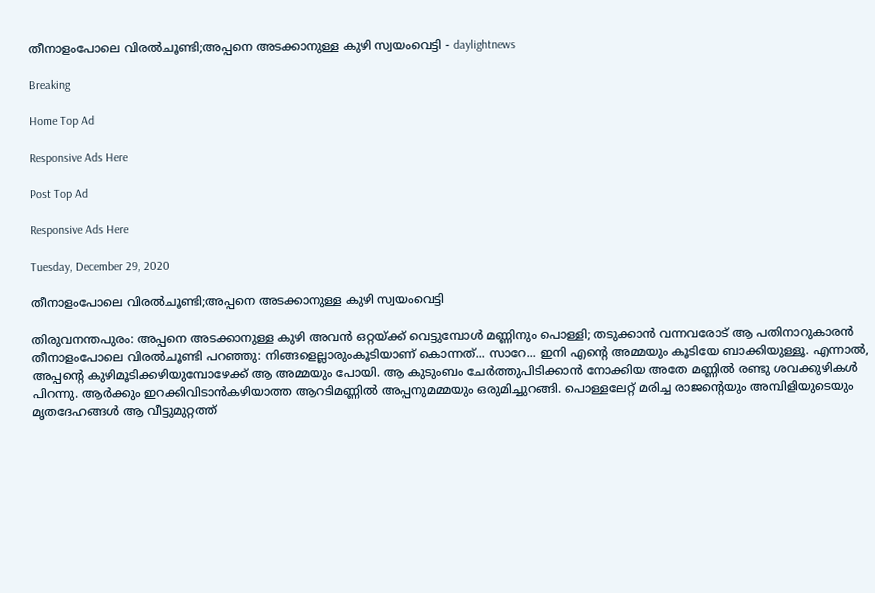തീനാളംപോലെ വിരല്‍ചൂണ്ടി;അപ്പനെ അടക്കാനുള്ള കുഴി സ്വയംവെട്ടി - daylightnews

Breaking

Home Top Ad

Responsive Ads Here

Post Top Ad

Responsive Ads Here

Tuesday, December 29, 2020

തീനാളംപോലെ വിരല്‍ചൂണ്ടി;അപ്പനെ അടക്കാനുള്ള കുഴി സ്വയംവെട്ടി

തിരുവനന്തപുരം: അപ്പനെ അടക്കാനുള്ള കുഴി അവൻ ഒറ്റയ്ക്ക് വെട്ടുമ്പോൾ മണ്ണിനും പൊള്ളി; തടുക്കാൻ വന്നവരോട് ആ പതിനാറുകാരൻ തീനാളംപോലെ വിരൽചൂണ്ടി പറഞ്ഞു: നിങ്ങളെല്ലാരുംകൂടിയാണ് കൊന്നത്... സാറേ... ഇനി എന്റെ അമ്മയും കൂടിയേ ബാക്കിയുള്ളൂ. എന്നാൽ, അപ്പന്റെ കുഴിമൂടിക്കഴിയുമ്പോഴേക്ക് ആ അമ്മയും പോയി. ആ കുടുംബം ചേർത്തുപിടിക്കാൻ നോക്കിയ അതേ മണ്ണിൽ രണ്ടു ശവക്കുഴികൾ പിറന്നു. ആർക്കും ഇറക്കിവിടാൻകഴിയാത്ത ആറടിമണ്ണിൽ അപ്പനുമമ്മയും ഒരുമിച്ചുറങ്ങി. പൊള്ളലേറ്റ് മരിച്ച രാജന്റെയും അമ്പിളിയുടെയും മൃതദേഹങ്ങൾ ആ വീട്ടുമുറ്റത്ത്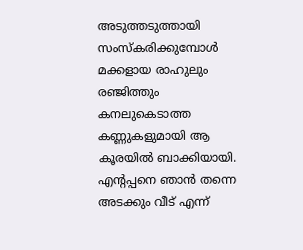അടുത്തടുത്തായി സംസ്കരിക്കുമ്പോൾ മക്കളായ രാഹുലും രഞ്ജിത്തും കനലുകെടാത്ത കണ്ണുകളുമായി ആ കൂരയിൽ ബാക്കിയായി. എന്റപ്പനെ ഞാൻ തന്നെ അടക്കും വീട് എന്ന്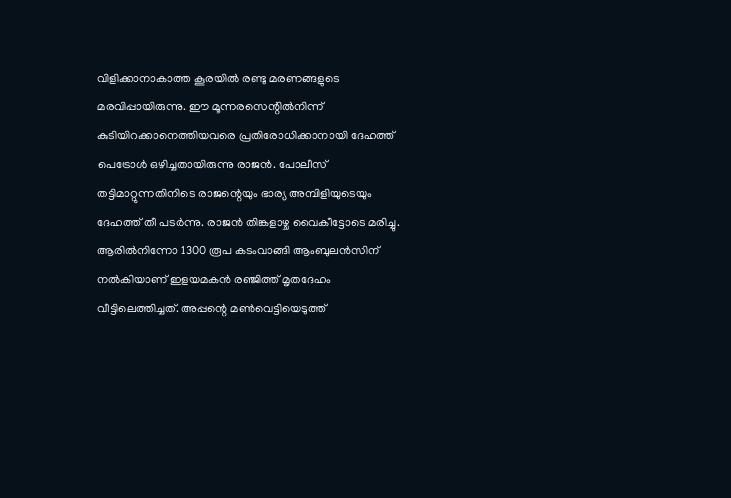വിളിക്കാനാകാത്ത കൂരയിൽ രണ്ടു മരണങ്ങളുടെ മരവിപ്പായിരുന്നു. ഈ മൂന്നരസെന്റിൽനിന്ന് കുടിയിറക്കാനെത്തിയവരെ പ്രതിരോധിക്കാനായി ദേഹത്ത് പെട്രോൾ ഒഴിച്ചതായിരുന്നു രാജൻ. പോലീസ് തട്ടിമാറ്റുന്നതിനിടെ രാജന്റെയും ഭാര്യ അമ്പിളിയുടെയും ദേഹത്ത് തീ പടർന്നു. രാജൻ തിങ്കളാഴ്ച വൈകീട്ടോടെ മരിച്ചു. ആരിൽനിന്നോ 1300 രൂപ കടംവാങ്ങി ആംബുലൻസിന് നൽകിയാണ് ഇളയമകൻ രഞ്ജിത്ത് മൃതദേഹം വീട്ടിലെത്തിച്ചത്. അപ്പന്റെ മൺവെട്ടിയെടുത്ത്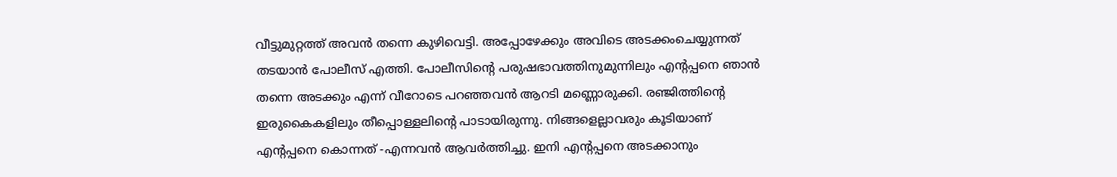വീട്ടുമുറ്റത്ത് അവൻ തന്നെ കുഴിവെട്ടി. അപ്പോഴേക്കും അവിടെ അടക്കംചെയ്യുന്നത് തടയാൻ പോലീസ് എത്തി. പോലീസിന്റെ പരുഷഭാവത്തിനുമുന്നിലും എന്റപ്പനെ ഞാൻ തന്നെ അടക്കും എന്ന് വീറോടെ പറഞ്ഞവൻ ആറടി മണ്ണൊരുക്കി. രഞ്ജിത്തിന്റെ ഇരുകൈകളിലും തീപ്പൊള്ളലിന്റെ പാടായിരുന്നു. നിങ്ങളെല്ലാവരും കൂടിയാണ് എന്റപ്പനെ കൊന്നത് -എന്നവൻ ആവർത്തിച്ചു. ഇനി എന്റപ്പനെ അടക്കാനും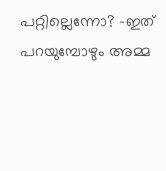പറ്റില്ലെന്നോ? -ഇത് പറയുമ്പോഴും അമ്മ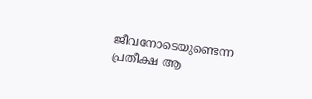ജീവനോടെയുണ്ടെന്ന പ്രതീക്ഷ ആ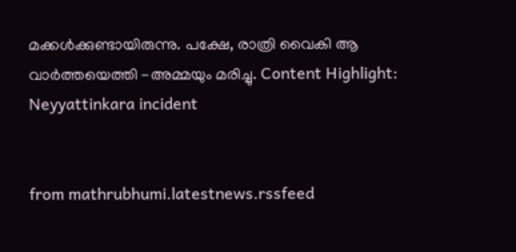മക്കൾക്കുണ്ടായിരുന്നു. പക്ഷേ, രാത്രി വൈകി ആ വാർത്തയെത്തി -അമ്മയും മരിച്ചു. Content Highlight: Neyyattinkara incident


from mathrubhumi.latestnews.rssfeed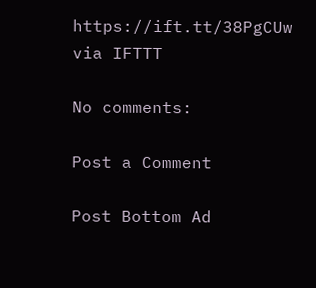https://ift.tt/38PgCUw
via IFTTT

No comments:

Post a Comment

Post Bottom Ad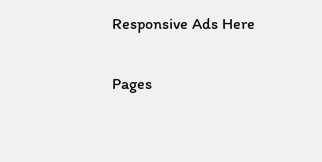Responsive Ads Here

Pages